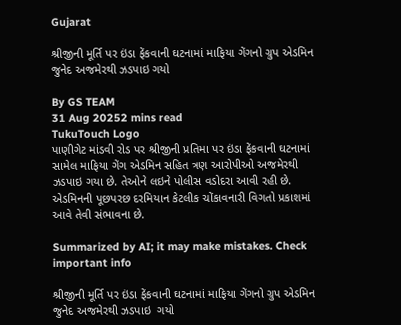Gujarat

શ્રીજીની મૂર્તિ પર ઇંડા ફેંકવાની ઘટનામાં માફિયા ગેંગનો ગ્રુપ એડમિન જુનેદ અજમેરથી ઝડપાઇ ગયો

By GS TEAM
31 Aug 20252 mins read
TukuTouch Logo
પાણીગેટ માંડવી રોડ પર શ્રીજીની પ્રતિમા પર ઇંડા ફેંકવાની ઘટનામાં સામેલ માફિયા ગેંગ એડમિન સહિત ત્રણ આરોપીઓ અજમેરથી ઝડપાઇ ગયા છે. તેઓને લઇને પોલીસ વડોદરા આવી રહી છે. એડમિનની પૂછપરછ દરમિયાન કેટલીક ચોંકાવનારી વિગતો પ્રકાશમાં આવે તેવી સંભાવના છે.

Summarized by AI; it may make mistakes. Check important info

શ્રીજીની મૂર્તિ પર ઇંડા ફેંકવાની ઘટનામાં માફિયા ગેંગનો ગ્રુપ એડમિન જુનેદ અજમેરથી ઝડપાઇ  ગયો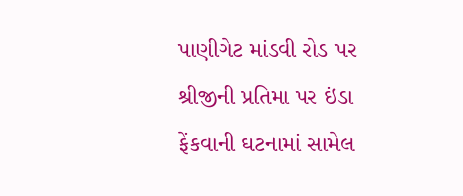પાણીગેટ માંડવી રોડ પર શ્રીજીની પ્રતિમા પર ઇંડા ફેંકવાની ઘટનામાં સામેલ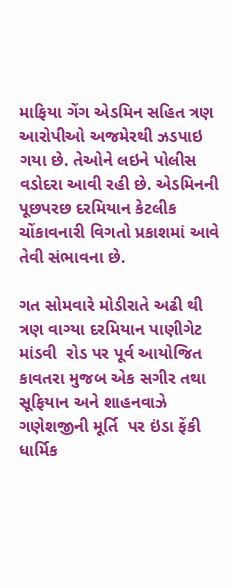માફિયા ગેંગ એડમિન સહિત ત્રણ આરોપીઓ અજમેરથી ઝડપાઇ ગયા છે. તેઓને લઇને પોલીસ વડોદરા આવી રહી છે. એડમિનની પૂછપરછ દરમિયાન કેટલીક ચોંકાવનારી વિગતો પ્રકાશમાં આવે તેવી સંભાવના છે.

ગત સોમવારે મોડીરાતે અઢી થી ત્રણ વાગ્યા દરમિયાન પાણીગેટ માંડવી  રોડ પર પૂર્વ આયોજિત  કાવતરા મુજબ એક સગીર તથા સૂફિયાન અને શાહનવાઝે ગણેશજીની મૂર્તિ  પર ઇંડા ફેંકી ધાર્મિક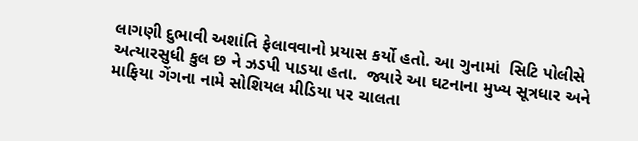લાગણી દુભાવી અશાંતિ ફેલાવવાનો પ્રયાસ કર્યો હતો. આ ગુનામાં  સિટિ પોલીસે અત્યારસુધી કુલ છ ને ઝડપી પાડયા હતા.  જ્યારે આ ઘટનાના મુખ્ય સૂત્રધાર અને માફિયા ગેંગના નામે સોશિયલ મીડિયા પર ચાલતા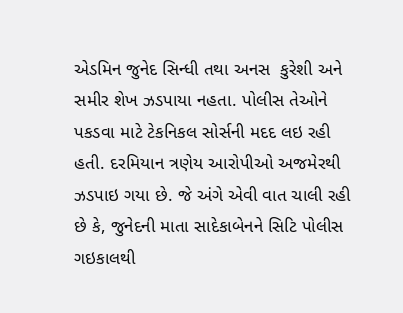એડમિન જુનેદ સિન્ધી તથા અનસ  કુરેશી અને સમીર શેખ ઝડપાયા નહતા. પોલીસ તેઓને પકડવા માટે ટેકનિકલ સોર્સની મદદ લઇ રહી હતી. દરમિયાન ત્રણેય આરોપીઓ અજમેરથી ઝડપાઇ ગયા છે. જે અંગે એવી વાત ચાલી રહી છે કે, જુનેદની માતા સાદેકાબેનને સિટિ પોલીસ ગઇકાલથી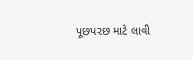પૂછપરછ માટે લાવી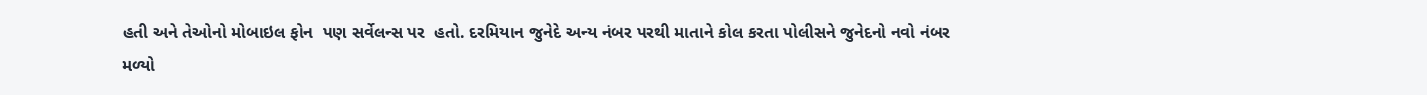હતી અને તેઓનો મોબાઇલ ફોન  પણ સર્વેલન્સ પર  હતો. દરમિયાન જુનેદે અન્ય નંબર પરથી માતાને કોલ કરતા પોલીસને જુનેદનો નવો નંબર મળ્યો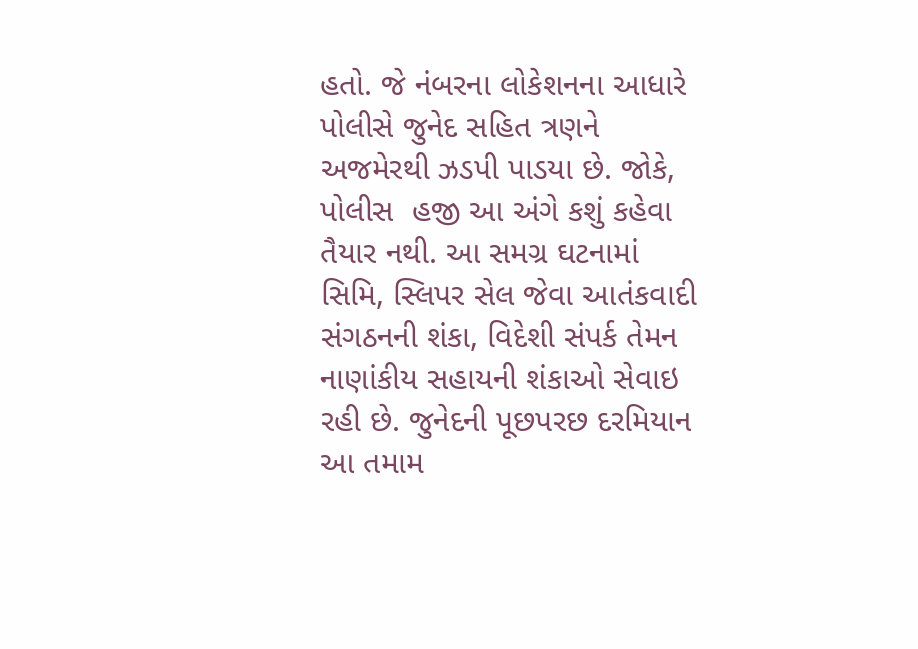હતો. જે નંબરના લોકેશનના આધારે પોલીસે જુનેદ સહિત ત્રણને અજમેરથી ઝડપી પાડયા છે. જોકે,  પોલીસ  હજી આ અંગે કશું કહેવા તૈયાર નથી. આ સમગ્ર ઘટનામાં સિમિ, સ્લિપર સેલ જેવા આતંકવાદી સંગઠનની શંકા, વિદેશી સંપર્ક તેમન નાણાંકીય સહાયની શંકાઓ સેવાઇ  રહી છે. જુનેદની પૂછપરછ દરમિયાન આ તમામ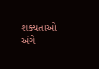શક્યતાઓ અંગે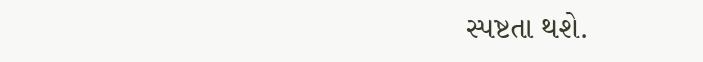સ્પષ્ટતા થશે.